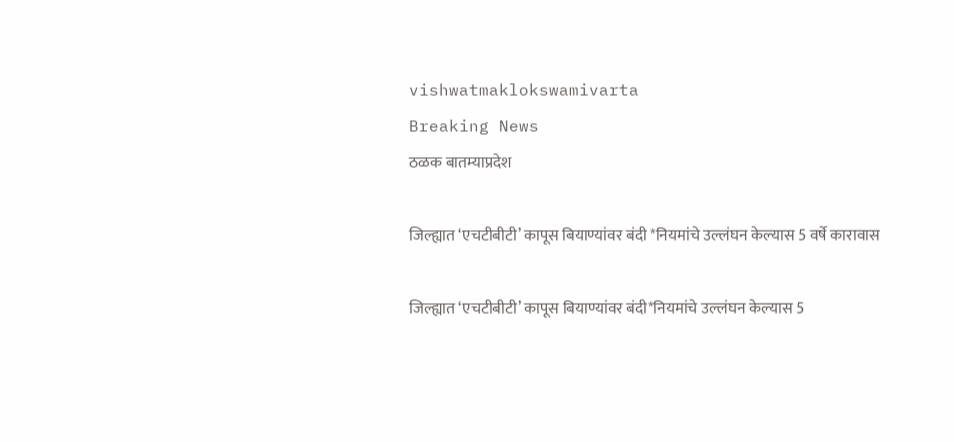vishwatmaklokswamivarta
Breaking News
ठळक बातम्याप्रदेश

जिल्ह्यात ‘एचटीबीटी’ कापूस बियाण्यांवर बंदी *नियमांचे उल्लंघन केल्यास 5 वर्षे कारावास

जिल्ह्यात ‘एचटीबीटी’ कापूस बियाण्यांवर बंदी*नियमांचे उल्लंघन केल्यास 5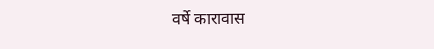वर्षे कारावास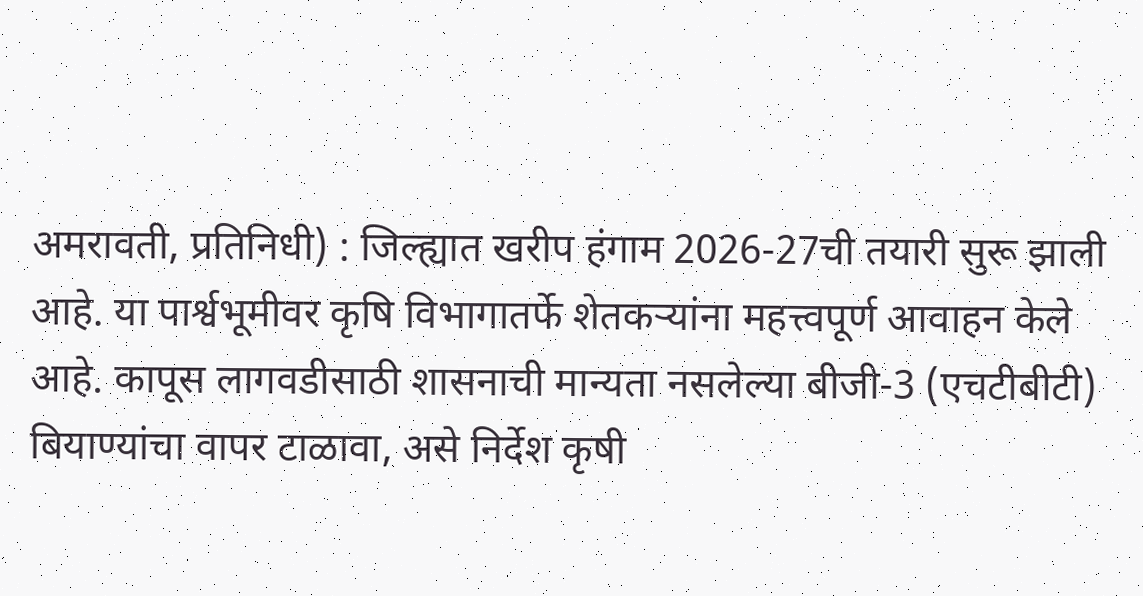अमरावती, प्रतिनिधी) : जिल्ह्यात खरीप हंगाम 2026-27ची तयारी सुरू झाली आहे. या पार्श्वभूमीवर कृषि विभागातर्फे शेतकऱ्यांना महत्त्वपूर्ण आवाहन केले आहे. कापूस लागवडीसाठी शासनाची मान्यता नसलेल्या बीजी-3 (एचटीबीटी) बियाण्यांचा वापर टाळावा, असे निर्देश कृषी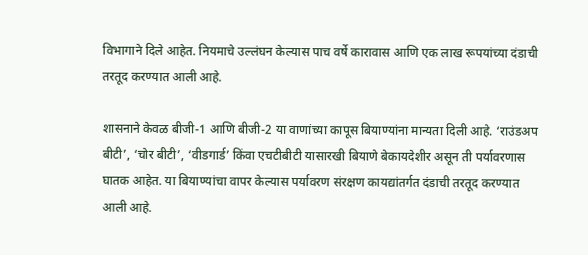विभागाने दिले आहेत. नियमाचे उल्लंघन केल्यास पाच वर्षे कारावास आणि एक लाख रूपयांच्या दंडाची तरतूद करण्यात आली आहे.

शासनाने केवळ बीजी-1 आणि बीजी-2 या वाणांच्या कापूस बियाण्यांना मान्यता दिली आहे. ‘राउंडअप बीटी’, ‘चोर बीटी’, ‘वीडगार्ड’ किंवा एचटीबीटी यासारखी बियाणे बेकायदेशीर असून ती पर्यावरणास घातक आहेत. या बियाण्यांचा वापर केल्यास पर्यावरण संरक्षण कायद्यांतर्गत दंडाची तरतूद करण्यात आली आहे.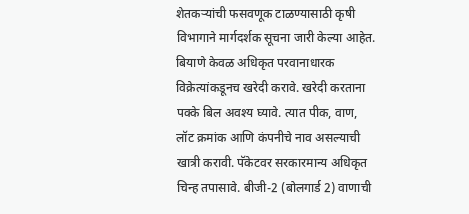शेतकऱ्यांची फसवणूक टाळण्यासाठी कृषी विभागाने मार्गदर्शक सूचना जारी केल्या आहेत. बियाणे केवळ अधिकृत परवानाधारक विक्रेत्यांकडूनच खरेदी करावे. खरेदी करताना पक्के बिल अवश्य घ्यावे. त्यात पीक, वाण, लॉट क्रमांक आणि कंपनीचे नाव असल्याची खात्री करावी. पॅकेटवर सरकारमान्य अधिकृत चिन्ह तपासावे. बीजी-2 (बोलगार्ड 2) वाणाची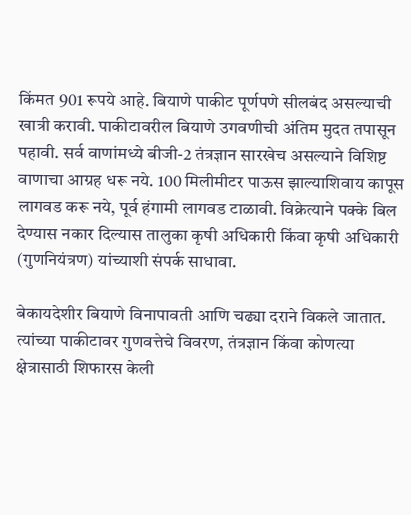किंमत 901 रूपये आहे. बियाणे पाकीट पूर्णपणे सीलबंद असल्याची खात्री करावी. पाकीटावरील बियाणे उगवणीची अंतिम मुदत तपासून पहावी. सर्व वाणांमध्ये बीजी-2 तंत्रज्ञान सारखेच असल्याने विशिष्ट वाणाचा आग्रह धरू नये. 100 मिलीमीटर पाऊस झाल्याशिवाय कापूस लागवड करू नये, पूर्व हंगामी लागवड टाळावी. विक्रेत्याने पक्के बिल देण्यास नकार दिल्यास तालुका कृषी अधिकारी किंवा कृषी अधिकारी (गुणनियंत्रण) यांच्याशी संपर्क साधावा.

बेकायदेशीर बियाणे विनापावती आणि चढ्या दराने विकले जातात. त्यांच्या पाकीटावर गुणवत्तेचे विवरण, तंत्रज्ञान किंवा कोणत्या क्षेत्रासाठी शिफारस केली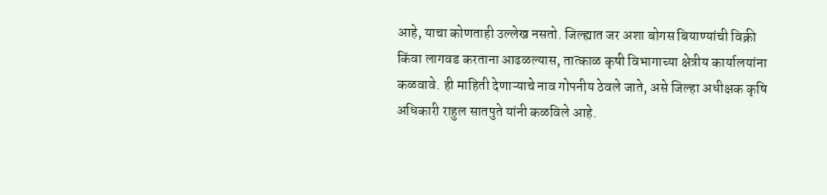आहे, याचा कोणताही उल्लेख नसतो. जिल्ह्यात जर अशा बोगस बियाण्यांची विक्री किंवा लागवड करताना आढळल्यास, तात्काळ कृषी विभागाच्या क्षेत्रीय कार्यालयांना कळवावे. ही माहिती देणाऱ्याचे नाव गोपनीय ठेवले जाते, असे जिल्हा अधीक्षक कृषि अधिकारी राहुल सातपुते यांनी कळविले आहे.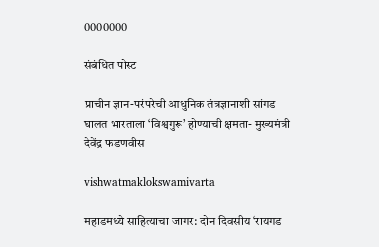0000000

संबंधित पोस्ट

प्राचीन ज्ञान-परंपरेची आधुनिक तंत्रज्ञानाशी सांगड घालत भारताला ‘विश्वगुरू’ होण्याची क्षमता- मुख्यमंत्री देवेंद्र फडणवीस

vishwatmaklokswamivarta

महाडमध्ये साहित्याचा जागर: दोन दिवसीय ‘रायगड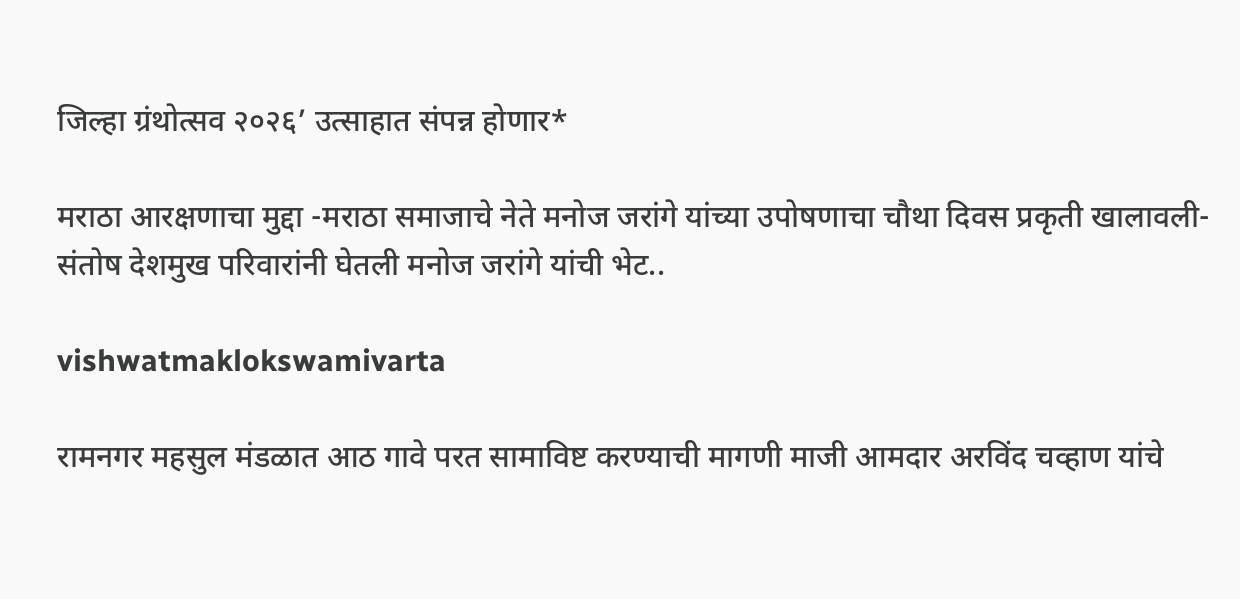जिल्हा ग्रंथोत्सव २०२६’ उत्साहात संपन्न होणार*

मराठा आरक्षणाचा मुद्दा -मराठा समाजाचे नेते मनोज जरांगे यांच्या उपोषणाचा चौथा दिवस प्रकृती खालावली- संतोष देशमुख परिवारांनी घेतली मनोज जरांगे यांची भेट..

vishwatmaklokswamivarta

रामनगर महसुल मंडळात आठ गावे परत सामाविष्ट करण्याची मागणी माजी आमदार अरविंद चव्हाण यांचे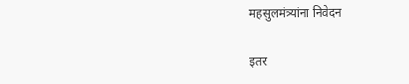महसुलमंत्र्यांना निवेदन

इतर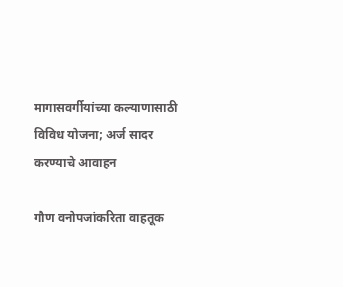मागासवर्गीयांच्या कल्याणासाठी विविध योजना; अर्ज सादर करण्याचे आवाहन

गौण वनोपजांकरिता वाहतूक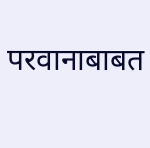परवानाबाबत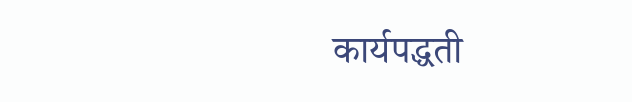कार्यपद्धती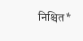निश्चित*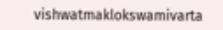vishwatmaklokswamivarta